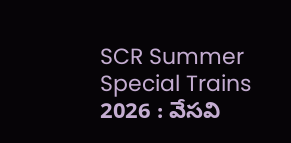SCR Summer Special Trains 2026 : వేసవి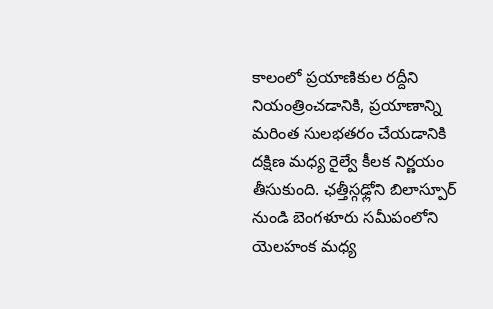కాలంలో ప్రయాణికుల రద్దీని నియంత్రించడానికి, ప్రయాణాన్ని మరింత సులభతరం చేయడానికి దక్షిణ మధ్య రైల్వే కీలక నిర్ణయం తీసుకుంది. ఛత్తీస్గఢ్లోని బిలాస్పూర్ నుండి బెంగళూరు సమీపంలోని యెలహంక మధ్య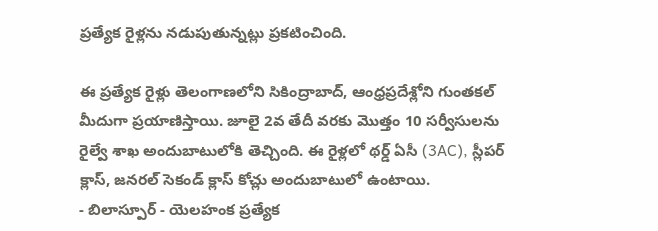ప్రత్యేక రైళ్లను నడుపుతున్నట్లు ప్రకటించింది.

ఈ ప్రత్యేక రైళ్లు తెలంగాణలోని సికింద్రాబాద్, ఆంధ్రప్రదేశ్లోని గుంతకల్ మీదుగా ప్రయాణిస్తాయి. జూలై 2వ తేదీ వరకు మొత్తం 10 సర్వీసులను రైల్వే శాఖ అందుబాటులోకి తెచ్చింది. ఈ రైళ్లలో థర్డ్ ఏసీ (3AC), స్లీపర్ క్లాస్, జనరల్ సెకండ్ క్లాస్ కోచ్లు అందుబాటులో ఉంటాయి.
- బిలాస్పూర్ - యెలహంక ప్రత్యేక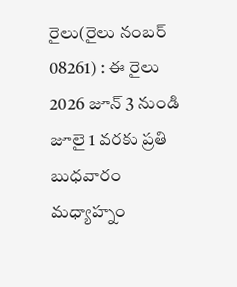రైలు(రైలు నంబర్ 08261) : ఈ రైలు 2026 జూన్ 3 నుండి జూలై 1 వరకు ప్రతి బుధవారం మధ్యాహ్నం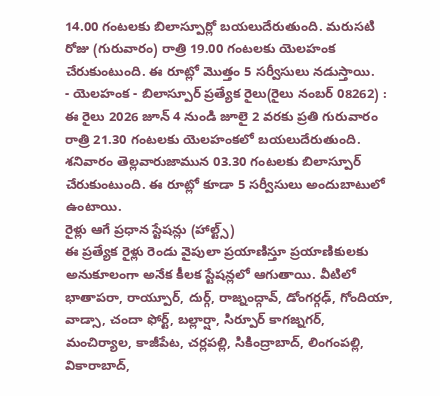14.00 గంటలకు బిలాస్పూర్లో బయలుదేరుతుంది. మరుసటి రోజు (గురువారం) రాత్రి 19.00 గంటలకు యెలహంక చేరుకుంటుంది. ఈ రూట్లో మొత్తం 5 సర్వీసులు నడుస్తాయి.
- యెలహంక - బిలాస్పూర్ ప్రత్యేక రైలు(రైలు నంబర్ 08262) : ఈ రైలు 2026 జూన్ 4 నుండి జూలై 2 వరకు ప్రతి గురువారం రాత్రి 21.30 గంటలకు యెలహంకలో బయలుదేరుతుంది. శనివారం తెల్లవారుజామున 03.30 గంటలకు బిలాస్పూర్ చేరుకుంటుంది. ఈ రూట్లో కూడా 5 సర్వీసులు అందుబాటులో ఉంటాయి.
రైళ్లు ఆగే ప్రధాన స్టేషన్లు (హాల్ట్స్)
ఈ ప్రత్యేక రైళ్లు రెండు వైపులా ప్రయాణిస్తూ ప్రయాణికులకు అనుకూలంగా అనేక కీలక స్టేషన్లలో ఆగుతాయి. వీటిలో భాతాపరా, రాయ్పూర్, దుర్గ్, రాజ్నంద్గావ్, డోంగర్గఢ్, గోందియా, వాడ్సా, చందా ఫోర్ట్, బల్లార్షా, సిర్పూర్ కాగజ్నగర్, మంచిర్యాల, కాజీపేట, చర్లపల్లి, సికింద్రాబాద్, లింగంపల్లి, వికారాబాద్,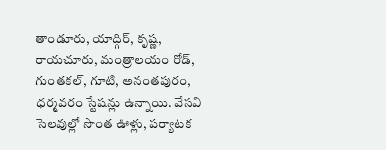తాండూరు, యాద్గిర్, కృష్ణ, రాయచూరు, మంత్రాలయం రోడ్, గుంతకల్, గూటి, అనంతపురం, ధర్మవరం స్టేషన్లు ఉన్నాయి. వేసవి సెలవుల్లో సొంత ఊళ్లు, పర్యాటక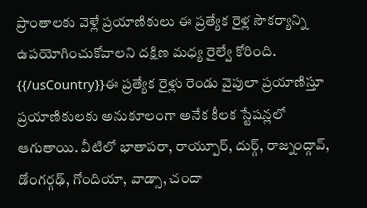ప్రాంతాలకు వెళ్లే ప్రయాణికులు ఈ ప్రత్యేక రైళ్ల సౌకర్యాన్ని ఉపయోగించుకోవాలని దక్షిణ మధ్య రైల్వే కోరింది.
{{/usCountry}}ఈ ప్రత్యేక రైళ్లు రెండు వైపులా ప్రయాణిస్తూ ప్రయాణికులకు అనుకూలంగా అనేక కీలక స్టేషన్లలో ఆగుతాయి. వీటిలో భాతాపరా, రాయ్పూర్, దుర్గ్, రాజ్నంద్గావ్, డోంగర్గఢ్, గోందియా, వాడ్సా, చందా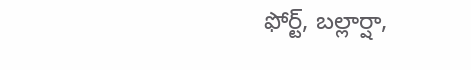ఫోర్ట్, బల్లార్షా,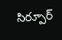సిర్పూర్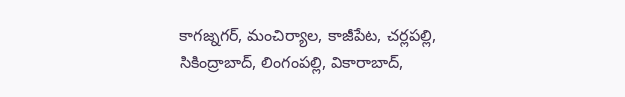కాగజ్నగర్, మంచిర్యాల, కాజీపేట, చర్లపల్లి, సికింద్రాబాద్, లింగంపల్లి, వికారాబాద్,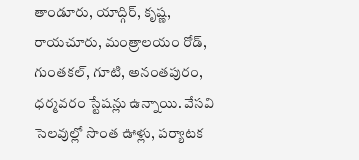తాండూరు, యాద్గిర్, కృష్ణ, రాయచూరు, మంత్రాలయం రోడ్, గుంతకల్, గూటి, అనంతపురం, ధర్మవరం స్టేషన్లు ఉన్నాయి. వేసవి సెలవుల్లో సొంత ఊళ్లు, పర్యాటక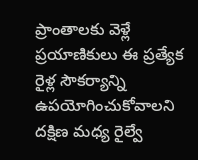ప్రాంతాలకు వెళ్లే ప్రయాణికులు ఈ ప్రత్యేక రైళ్ల సౌకర్యాన్ని ఉపయోగించుకోవాలని దక్షిణ మధ్య రైల్వే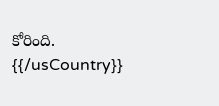కోరింది.
{{/usCountry}}